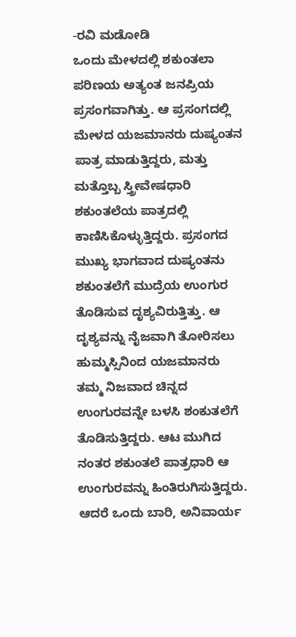-ರವಿ ಮಡೋಡಿ
ಒಂದು ಮೇಳದಲ್ಲಿ ಶಕುಂತಲಾ ಪರಿಣಯ ಅತ್ಯಂತ ಜನಪ್ರಿಯ ಪ್ರಸಂಗವಾಗಿತ್ತು. ಆ ಪ್ರಸಂಗದಲ್ಲಿ ಮೇಳದ ಯಜಮಾನರು ದುಷ್ಯಂತನ ಪಾತ್ರ ಮಾಡುತ್ತಿದ್ದರು, ಮತ್ತು ಮತ್ತೊಬ್ಬ ಸ್ತ್ರೀವೇಷಧಾರಿ ಶಕುಂತಲೆಯ ಪಾತ್ರದಲ್ಲಿ ಕಾಣಿಸಿಕೊಳ್ಳುತ್ತಿದ್ದರು. ಪ್ರಸಂಗದ ಮುಖ್ಯ ಭಾಗವಾದ ದುಷ್ಯಂತನು ಶಕುಂತಲೆಗೆ ಮುದ್ರೆಯ ಉಂಗುರ ತೊಡಿಸುವ ದೃಶ್ಯವಿರುತ್ತಿತ್ತು. ಆ ದೃಶ್ಯವನ್ನು ನೈಜವಾಗಿ ತೋರಿಸಲು ಹುಮ್ಮಸ್ಸಿನಿಂದ ಯಜಮಾನರು ತಮ್ಮ ನಿಜವಾದ ಚಿನ್ನದ ಉಂಗುರವನ್ನೇ ಬಳಸಿ ಶಂಕುತಲೆಗೆ ತೊಡಿಸುತ್ತಿದ್ದರು. ಆಟ ಮುಗಿದ ನಂತರ ಶಕುಂತಲೆ ಪಾತ್ರಧಾರಿ ಆ ಉಂಗುರವನ್ನು ಹಿಂತಿರುಗಿಸುತ್ತಿದ್ದರು.
ಆದರೆ ಒಂದು ಬಾರಿ, ಅನಿವಾರ್ಯ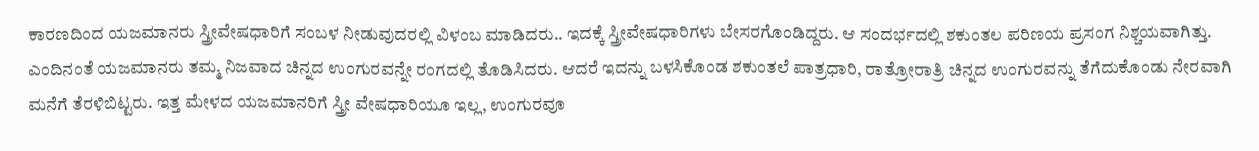ಕಾರಣದಿಂದ ಯಜಮಾನರು ಸ್ತ್ರೀವೇಷಧಾರಿಗೆ ಸಂಬಳ ನೀಡುವುದರಲ್ಲಿ ವಿಳಂಬ ಮಾಡಿದರು.. ಇದಕ್ಕೆ ಸ್ತ್ರೀವೇಷಧಾರಿಗಳು ಬೇಸರಗೊಂಡಿದ್ದರು. ಆ ಸಂದರ್ಭದಲ್ಲಿ ಶಕುಂತಲ ಪರಿಣಯ ಪ್ರಸಂಗ ನಿಶ್ಚಯವಾಗಿತ್ತು. ಎಂದಿನಂತೆ ಯಜಮಾನರು ತಮ್ಮ ನಿಜವಾದ ಚಿನ್ನದ ಉಂಗುರವನ್ನೇ ರಂಗದಲ್ಲಿ ತೊಡಿಸಿದರು. ಆದರೆ ಇದನ್ನು ಬಳಸಿಕೊಂಡ ಶಕುಂತಲೆ ಪಾತ್ರಧಾರಿ, ರಾತ್ರೋರಾತ್ರಿ ಚಿನ್ನದ ಉಂಗುರವನ್ನು ತೆಗೆದುಕೊಂಡು ನೇರವಾಗಿ ಮನೆಗೆ ತೆರಳಿಬಿಟ್ಟರು. ಇತ್ತ ಮೇಳದ ಯಜಮಾನರಿಗೆ ಸ್ತ್ರೀ ವೇಷಧಾರಿಯೂ ಇಲ್ಲ, ಉಂಗುರವೂ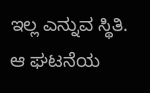ಇಲ್ಲ ಎನ್ನುವ ಸ್ಥಿತಿ.
ಆ ಘಟನೆಯ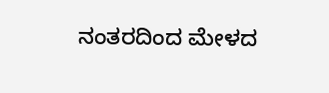ನಂತರದಿಂದ ಮೇಳದ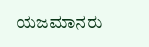ಯಜಮಾನರು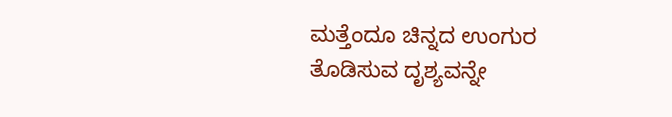ಮತ್ತೆಂದೂ ಚಿನ್ನದ ಉಂಗುರ ತೊಡಿಸುವ ದೃಶ್ಯವನ್ನೇ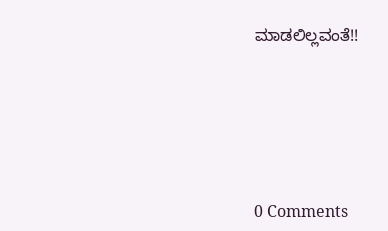ಮಾಡಲಿಲ್ಲವಂತೆ!!






0 Comments